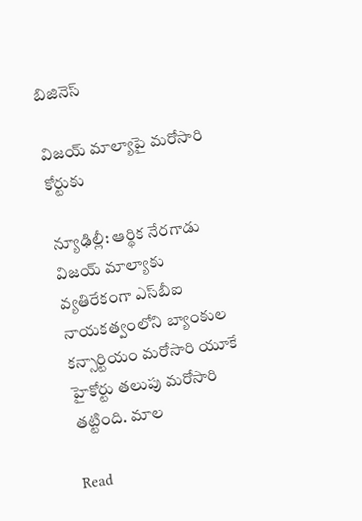బిజినెస్

విజయ్ మాల్యాపై మరోసారి కోర్టుకు

న్యూఢిల్లీ: ఆర్థిక నేరగాడు విజయ్‌‌‌‌ మాల్యాకు వ్యతిరేకంగా ఎస్‌‌బీఐ నాయకత్వంలోని బ్యాంకుల కన్సార్టియం మరోసారి యూకే హైకోర్టు తలుపు మరోసారి తట్టింది. మాల

Read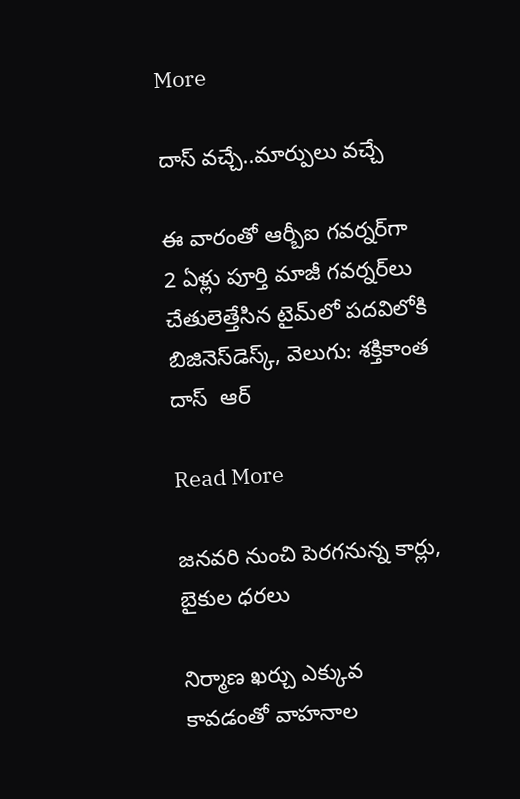More

దాస్‌ వచ్చే..మార్పులు వచ్చే

ఈ వారంతో ఆర్బీఐ గవర్నర్‌‌‌‌గా 2 ఏళ్లు పూర్తి మాజీ గవర్నర్‌‌‌‌లు చేతులెత్తేసిన టైమ్‌‌లో పదవిలోకి బిజినెస్‌‌‌‌డెస్క్‌‌, వెలుగు: శక్తికాంత దాస్‌‌  ఆర్‌

Read More

జనవరి నుంచి పెరగనున్న కార్లు, బైకుల ధరలు

నిర్మాణ ఖర్చు ఎక్కువ కావడంతో వాహనాల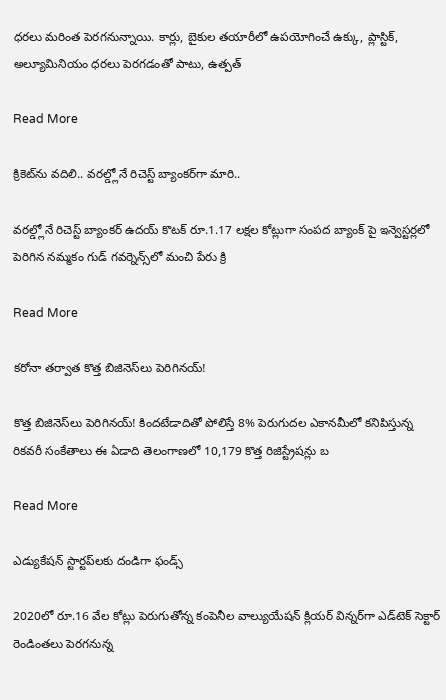ధరలు మరింత పెరగనున్నాయి. కార్లు, బైకుల తయారీలో ఉపయోగించే ఉక్కు, ప్లాస్టిక్, అల్యూమినియం ధరలు పెరగడంతో పాటు, ఉత్పత్

Read More

క్రికెట్‌ను వదిలి.. వరల్డ్లోనే రిచెస్ట్ బ్యాంకర్‌గా మారి..

వరల్డ్లోనే రిచెస్ట్ బ్యాంకర్‌‌‌‌ ఉదయ్ కొటక్ రూ.1.17 లక్షల కోట్లుగా సంపద బ్యాంక్‌ పై ఇన్వెస్టర్లలో పెరిగిన నమ్మకం గుడ్ గవర్నెన్స్‌‌లో మంచి పేరు క్రి

Read More

కరోనా తర్వాత కొత్త బిజినెస్‌లు పెరిగినయ్!

కొత్త బిజినెస్‌లు పెరిగినయ్‌! కిందటేడాదితో పోలిస్తే 8% పెరుగుదల ఎకానమీలో కనిపిస్తున్న రికవరీ సంకేతాలు ఈ ఏడాది తెలంగాణలో 10,179 కొత్త రిజిస్ట్రేషన్లు బ

Read More

ఎడ్యుకేషన్ స్టార్టప్‌‌‌‌లకు దండిగా ఫండ్స్

2020లో రూ.16 వేల కోట్లు పెరుగుతోన్న కంపెనీల వాల్యుయేషన్ క్లియర్ విన్నర్‌‌‌‌‌‌‌‌గా ఎడ్‌‌‌‌టెక్ సెక్టార్ రెండింతలు పెరగనున్న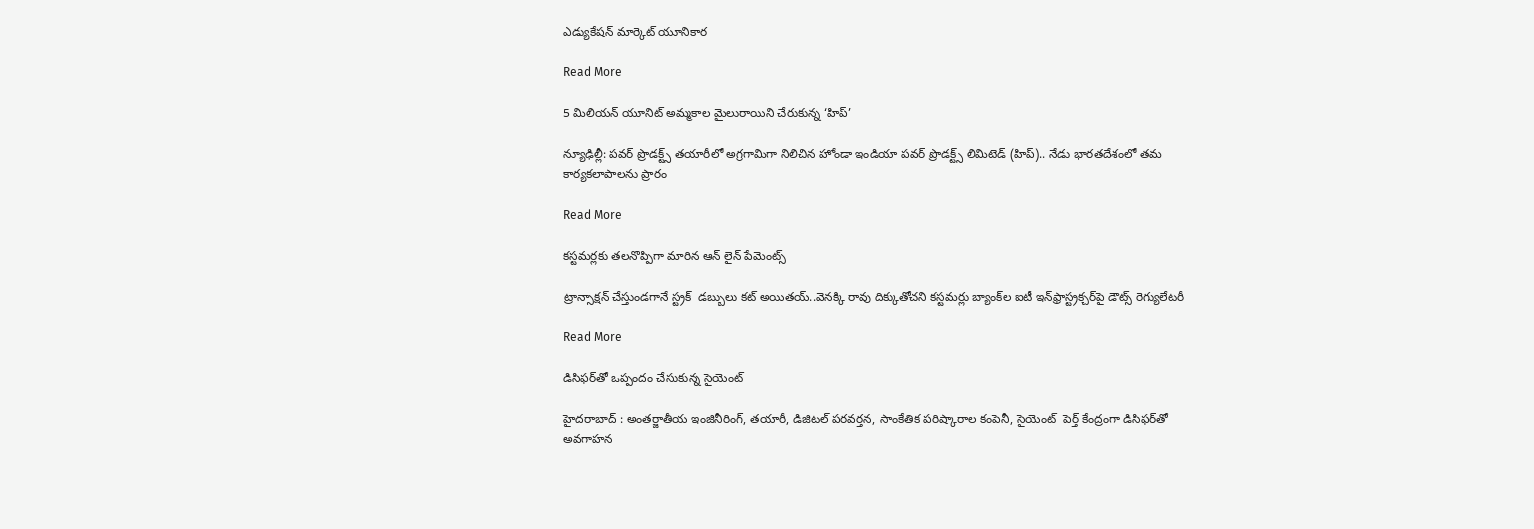ఎడ్యుకేషన్ మార్కెట్ యూనికార

Read More

5 మిలియన్‌ యూనిట్‌ అమ్మకాల మైలురాయిని చేరుకున్న ‘హిప్‌’

న్యూఢిల్లీ: పవర్‌ ప్రొడక్ట్స్‌ తయారీలో అగ్రగామిగా నిలిచిన‌ హోండా ఇండియా పవర్‌ ప్రొడక్ట్స్‌ లిమిటెడ్‌ (హిప్‌).. నేడు భారతదేశంలో తమ కార్యకలాపాలను ప్రారం

Read More

కస్టమర్లకు తలనొప్పిగా మారిన ఆన్ లైన్ పేమెంట్స్

ట్రాన్సాక్షన్ చేస్తుండగానే స్ట్రక్  డబ్బులు కట్ అయితయ్‌..వెనక్కి రావు దిక్కుతోచని కస్టమర్లు బ్యాంక్‌ల ఐటీ ఇన్‌ఫ్రాస్ట్రక్చర్‌‌పై డౌట్స్‌ రెగ్యులేటరీ

Read More

డిసిఫర్‌తో ఒప్పందం చేసుకున్న సైయెంట్‌

హైదరాబాద్‌ : అంతర్జాతీయ ఇంజినీరింగ్‌, తయారీ, డిజిటల్‌ పరవర్తన, సాంకేతిక పరిష్కారాల కంపెనీ, సైయెంట్‌  పెర్త్‌ కేంద్రంగా డిసిఫర్‌తో అవగాహన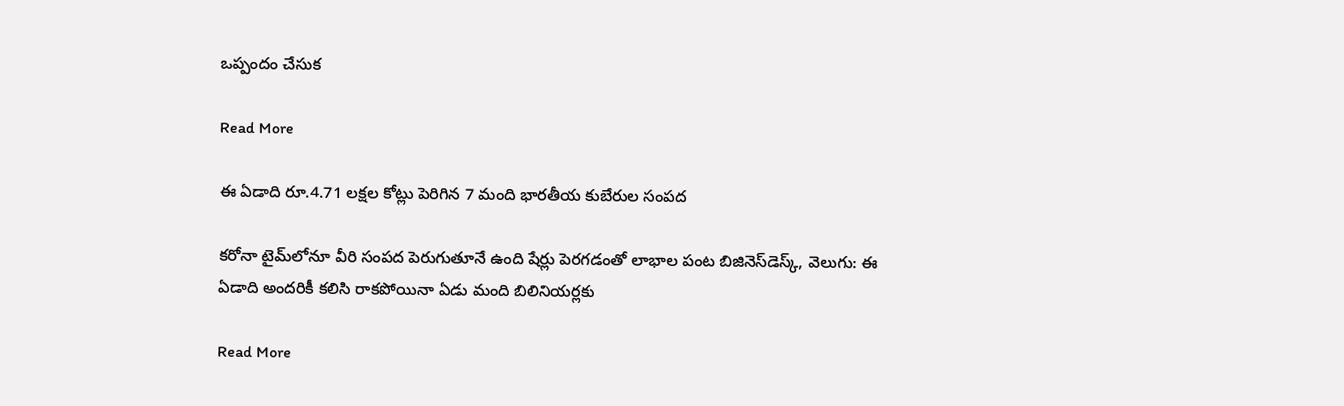ఒప్పందం చేసుక

Read More

ఈ ఏడాది రూ.4.71 లక్షల కోట్లు పెరిగిన 7 మంది భారతీయ కుబేరుల సంపద

కరోనా టైమ్‌లోనూ వీరి సంపద పెరుగుతూనే ఉంది షేర్లు పెరగడంతో లాభాల పంట బిజినెస్‌‌డెస్క్‌‌, వెలుగు: ఈ ఏడాది అందరికీ కలిసి రాకపోయినా ఏడు మంది బిలినియర్లకు

Read More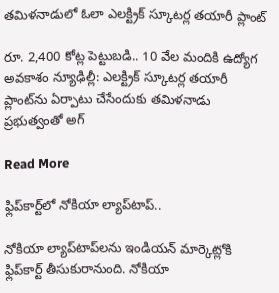తమిళనాడులో ఓలా ఎలక్ట్రిక్‌‌ స్కూటర్ల తయారీ ప్లాంట్‌

రూ. 2,400 కోట్ల పెట్టుబడి.. 10 వేల మందికి ఉద్యోగ అవకాశం న్యూఢిల్లీ: ఎలక్ట్రిక్‌‌ స్కూటర్ల తయారీ ప్లాంట్‌‌ను ఏర్పాటు చేసేందుకు తమిళనాడు ప్రభుత్వంతో అగ్

Read More

ఫ్లిప్‌‌కార్ట్‌‌లో నోకియా ల్యాప్‌‌టాప్‌‌..

నోకియా ల్యాప్‌‌టాప్‌‌లను ఇండియన్‌‌ మార్కెట్లోకి ఫ్లిప్‌‌కార్ట్‌‌ తీసుకురానుంది. నోకియా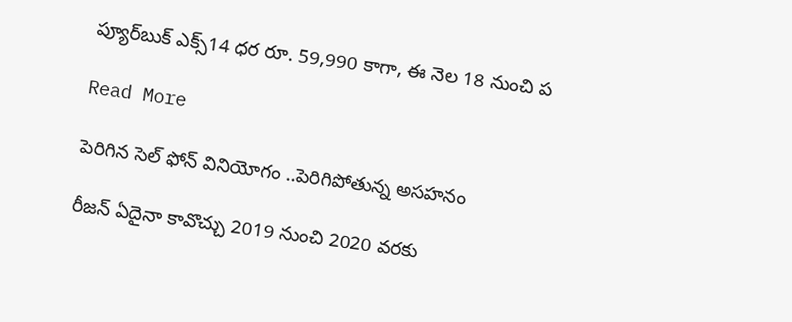ప్యూర్‌‌‌‌బుక్‌‌ ఎక్స్‌‌14 ధర రూ. 59,990 కాగా, ఈ నెల 18 నుంచి ప

Read More

పెరిగిన సెల్ ఫోన్ వినియోగం ..పెరిగిపోతున్న అసహనం

రీజన్ ఏదైనా కావొచ్చు 2019 నుంచి 2020 వరకు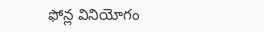ఫోన్ల వినియోగం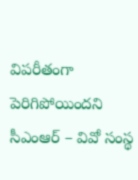విపరీతంగా పెరిగిపోయిందని సీఎంఆర్ – వివో సంస్థ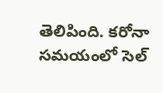తెలిపింది. కరోనా సమయంలో సెల్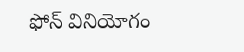ఫోన్ వినియోగం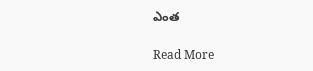ఎంత

Read More